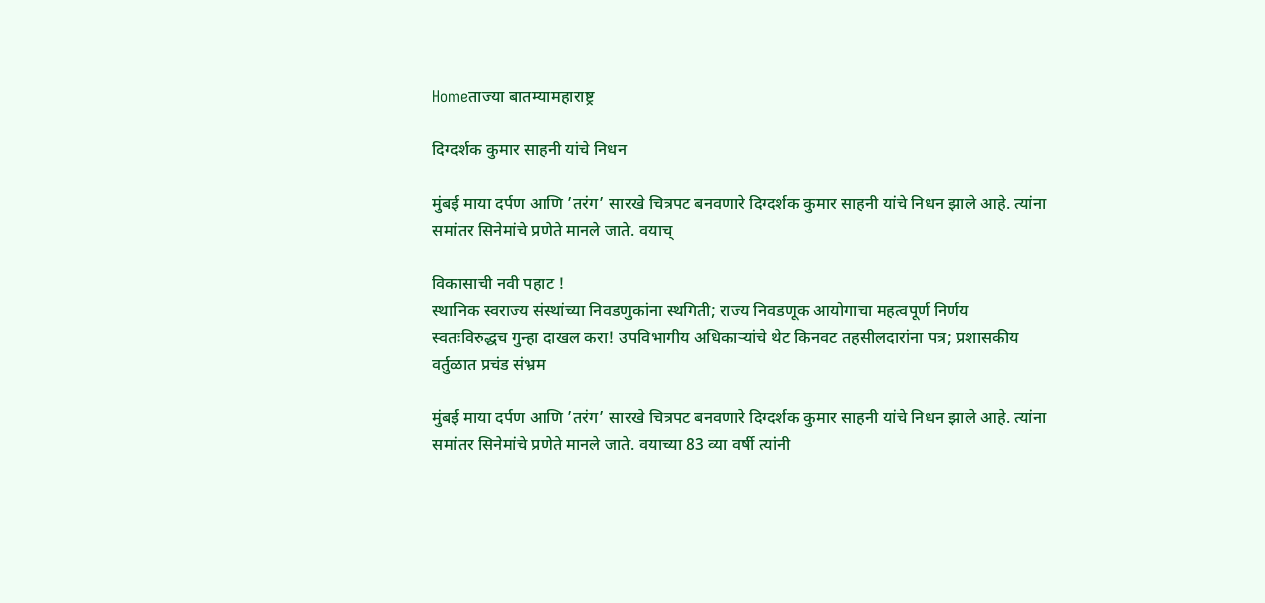Homeताज्या बातम्यामहाराष्ट्र

दिग्दर्शक कुमार साहनी यांचे निधन

मुंबई माया दर्पण आणि ’तरंग’ सारखे चित्रपट बनवणारे दिग्दर्शक कुमार साहनी यांचे निधन झाले आहे. त्यांना समांतर सिनेमांचे प्रणेते मानले जाते. वयाच्

विकासाची नवी पहाट !
स्थानिक स्वराज्य संस्थांच्या निवडणुकांना स्थगिती; राज्य निवडणूक आयोगाचा महत्वपूर्ण निर्णय
स्वतःविरुद्धच गुन्हा दाखल करा! उपविभागीय अधिकार्‍यांचे थेट किनवट तहसीलदारांना पत्र; प्रशासकीय वर्तुळात प्रचंड संभ्रम

मुंबई माया दर्पण आणि ’तरंग’ सारखे चित्रपट बनवणारे दिग्दर्शक कुमार साहनी यांचे निधन झाले आहे. त्यांना समांतर सिनेमांचे प्रणेते मानले जाते. वयाच्या 83 व्या वर्षी त्यांनी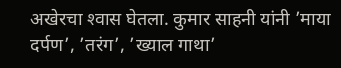अखेरचा श्‍वास घेतला. कुमार साहनी यांनी ’माया दर्पण’, ’तरंग’, ’ख्याल गाथा’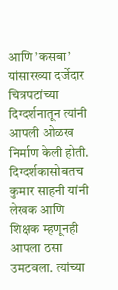आणि ’कसबा’ यांसारख्या दर्जेदार चित्रपटांच्या दिग्दर्शनातून त्यांनी आपली ओळख निर्माण केली होती. दिग्दर्शकासोबतच कुमार साहनी यांनी लेखक आणि शिक्षक म्हणूनही आपला ठसा उमटवला. त्यांच्या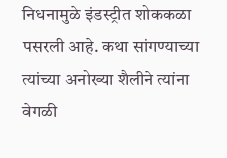निधनामुळे इंडस्ट्रीत शोककळा पसरली आहे. कथा सांगण्याच्या त्यांच्या अनोख्या शैलीने त्यांना वेगळी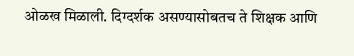ओळख मिळाली. दिग्दर्शक असण्यासोबतच ते शिक्षक आणि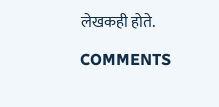लेखकही होते.

COMMENTS